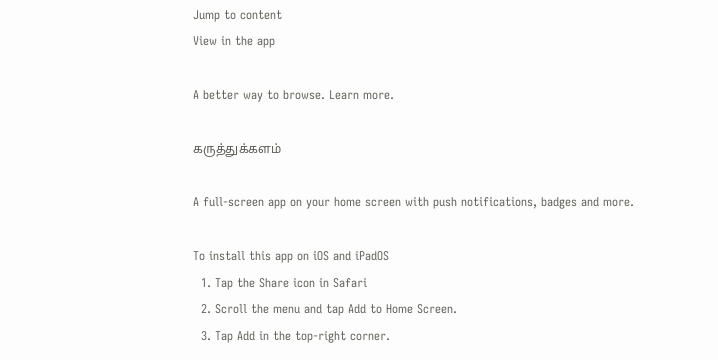Jump to content
View in the app

A better way to browse. Learn more.

கருத்துக்களம்

A full-screen app on your home screen with push notifications, badges and more.

To install this app on iOS and iPadOS
  1. Tap the Share icon in Safari
  2. Scroll the menu and tap Add to Home Screen.
  3. Tap Add in the top-right corner.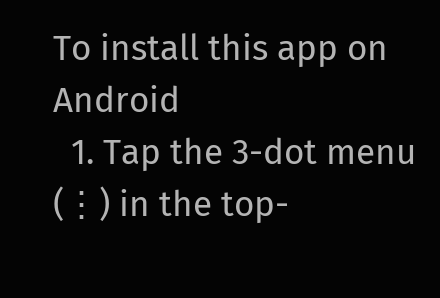To install this app on Android
  1. Tap the 3-dot menu (⋮) in the top-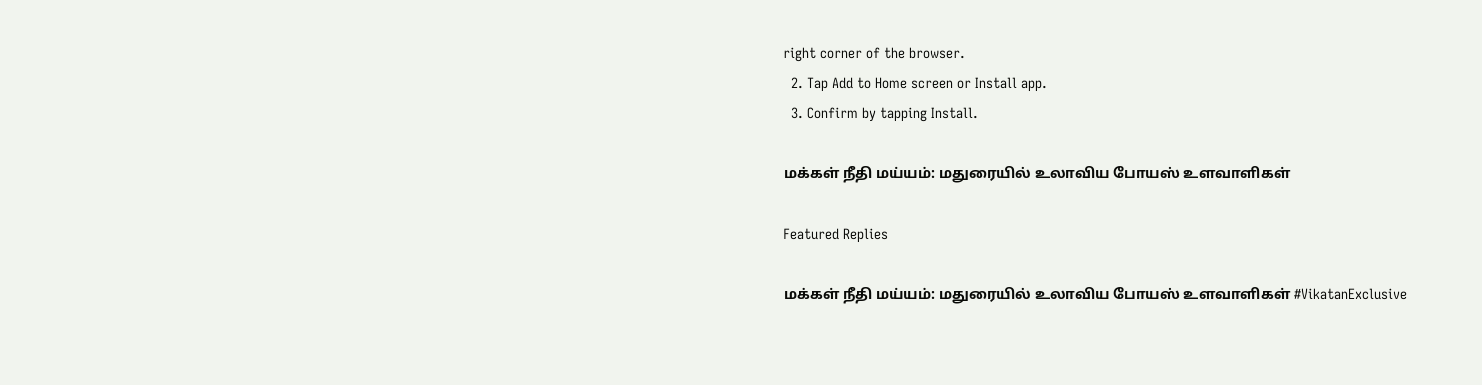right corner of the browser.
  2. Tap Add to Home screen or Install app.
  3. Confirm by tapping Install.

மக்கள் நீதி மய்யம்: மதுரையில் உலாவிய போயஸ் உளவாளிகள்

Featured Replies

மக்கள் நீதி மய்யம்: மதுரையில் உலாவிய போயஸ் உளவாளிகள் #VikatanExclusive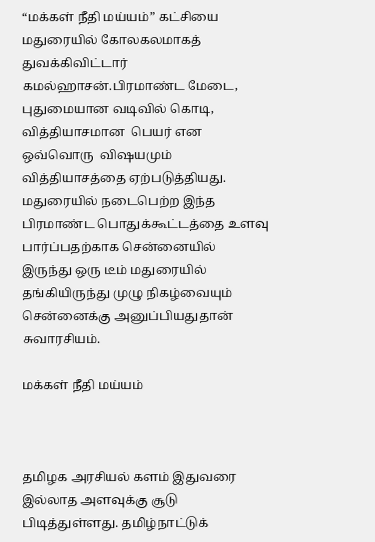“மக்கள் நீதி மய்யம்” கட்சியை  மதுரையில் கோலகலமாகத் துவக்கிவிட்டார் கமல்ஹாசன்.பிரமாண்ட மேடை, புதுமையான வடிவில் கொடி, வித்தியாசமான  பெயர் என ஒவ்வொரு  விஷயமும் வித்தியாசத்தை ஏற்படுத்தியது. மதுரையில் நடைபெற்ற இந்த பிரமாண்ட பொதுக்கூட்டத்தை உளவு பார்ப்பதற்காக சென்னையில் இருந்து ஒரு டீம் மதுரையில் தங்கியிருந்து முழு நிகழ்வையும் சென்னைக்கு அனுப்பியதுதான் சுவாரசியம்.

மக்கள் நீதி மய்யம்



தமிழக அரசியல் களம் இதுவரை இல்லாத அளவுக்கு சூடு பிடித்துள்ளது. தமிழ்நாட்டுக்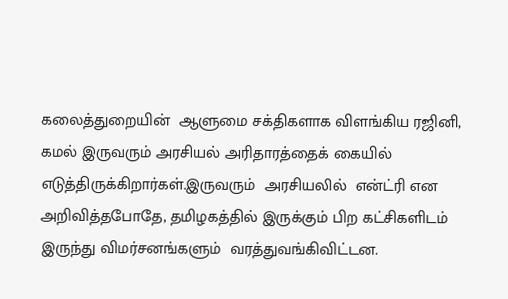கலைத்துறையின்  ஆளுமை சக்திகளாக விளங்கிய ரஜினி, கமல் இருவரும் அரசியல் அரிதாரத்தைக் கையில் எடுத்திருக்கிறார்கள்.இருவரும்  அரசியலில்  என்ட்ரி என அறிவித்தபோதே, தமிழகத்தில் இருக்கும் பிற கட்சிகளிடம் இருந்து விமர்சனங்களும்  வரத்துவங்கிவிட்டன.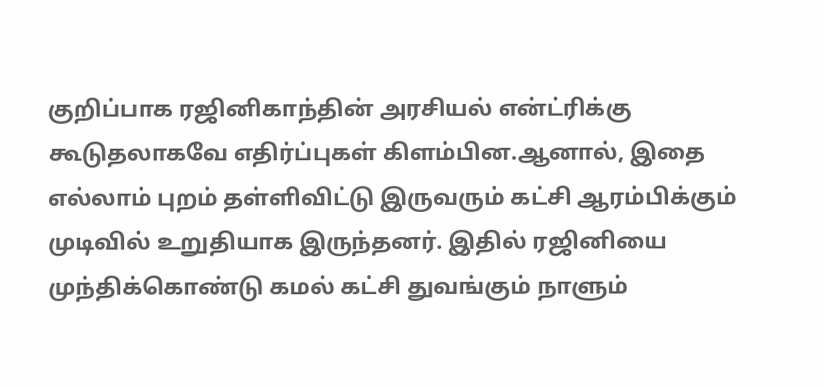குறிப்பாக ரஜினிகாந்தின் அரசியல் என்ட்ரிக்கு கூடுதலாகவே எதிர்ப்புகள் கிளம்பின.ஆனால், இதை எல்லாம் புறம் தள்ளிவிட்டு இருவரும் கட்சி ஆரம்பிக்கும் முடிவில் உறுதியாக இருந்தனர். இதில் ரஜினியை முந்திக்கொண்டு கமல் கட்சி துவங்கும் நாளும்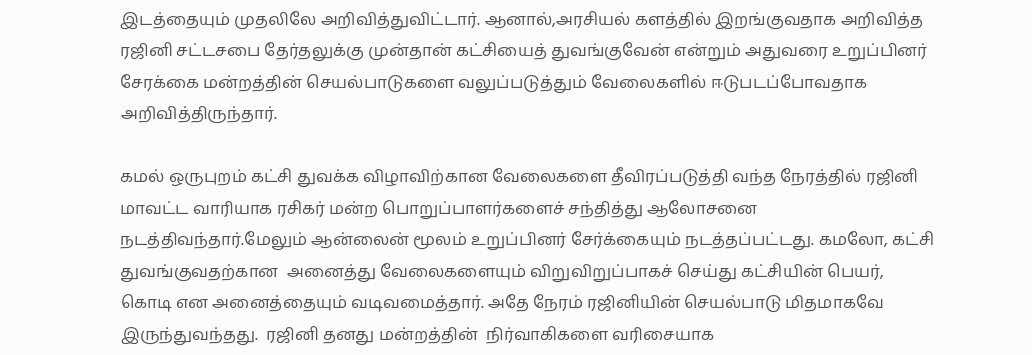இடத்தையும் முதலிலே அறிவித்துவிட்டார். ஆனால்,அரசியல் களத்தில் இறங்குவதாக அறிவித்த  ரஜினி சட்டசபை தேர்தலுக்கு முன்தான் கட்சியைத் துவங்குவேன் என்றும் அதுவரை உறுப்பினர் சேரக்கை மன்றத்தின் செயல்பாடுகளை வலுப்படுத்தும் வேலைகளில் ஈடுபடப்போவதாக அறிவித்திருந்தார்.

கமல் ஒருபுறம் கட்சி துவக்க விழாவிற்கான வேலைகளை தீவிரப்படுத்தி வந்த நேரத்தில் ரஜினி  மாவட்ட வாரியாக ரசிகர் மன்ற பொறுப்பாளர்களைச் சந்தித்து ஆலோசனை நடத்திவந்தார்.மேலும் ஆன்லைன் மூலம் உறுப்பினர் சேர்க்கையும் நடத்தப்பட்டது. கமலோ, கட்சி துவங்குவதற்கான  அனைத்து வேலைகளையும் விறுவிறுப்பாகச் செய்து கட்சியின் பெயர், கொடி என அனைத்தையும் வடிவமைத்தார். அதே நேரம் ரஜினியின் செயல்பாடு மிதமாகவே இருந்துவந்தது.  ரஜினி தனது மன்றத்தின்  நிர்வாகிகளை வரிசையாக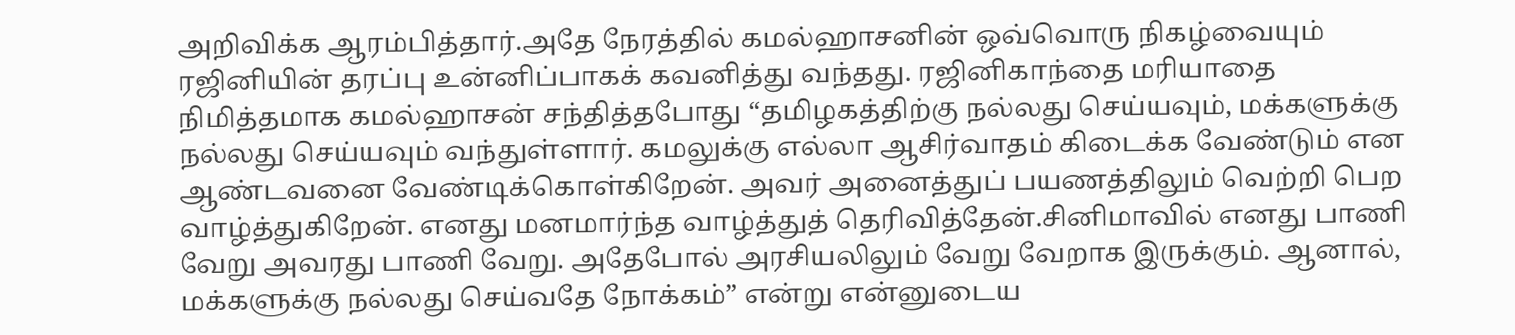அறிவிக்க ஆரம்பித்தார்.அதே நேரத்தில் கமல்ஹாசனின் ஒவ்வொரு நிகழ்வையும் ரஜினியின் தரப்பு உன்னிப்பாகக் கவனித்து வந்தது. ரஜினிகாந்தை மரியாதை நிமித்தமாக கமல்ஹாசன் சந்தித்தபோது “தமிழகத்திற்கு நல்லது செய்யவும், மக்களுக்கு நல்லது செய்யவும் வந்துள்ளார். கமலுக்கு எல்லா ஆசிர்வாதம் கிடைக்க வேண்டும் என ஆண்டவனை வேண்டிக்கொள்கிறேன். அவர் அனைத்துப் பயணத்திலும் வெற்றி பெற வாழ்த்துகிறேன். எனது மனமார்ந்த வாழ்த்துத் தெரிவித்தேன்.சினிமாவில் எனது பாணி வேறு அவரது பாணி வேறு. அதேபோல் அரசியலிலும் வேறு வேறாக இருக்கும். ஆனால், மக்களுக்கு நல்லது செய்வதே நோக்கம்” என்று என்னுடைய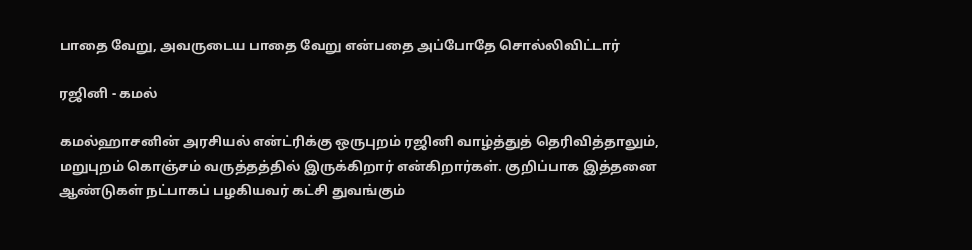பாதை வேறு, அவருடைய பாதை வேறு என்பதை அப்போதே சொல்லிவிட்டார்

ரஜினி - கமல்

கமல்ஹாசனின் அரசியல் என்ட்ரிக்கு ஒருபுறம் ரஜினி வாழ்த்துத் தெரிவித்தாலும், மறுபுறம் கொஞ்சம் வருத்தத்தில் இருக்கிறார் என்கிறார்கள். குறிப்பாக இத்தனை ஆண்டுகள் நட்பாகப் பழகியவர் கட்சி துவங்கும்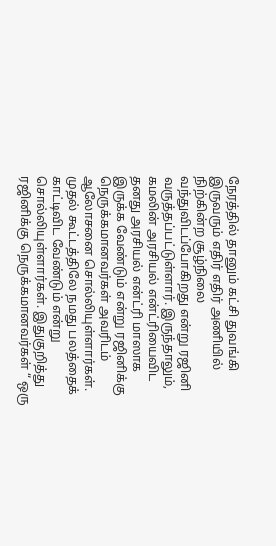நேரத்தில் தானும் கட்சி துவங்கி இருவரும் எதிர் எதிர் அணியில் நிற்கின்ற சூழ்நிலை வந்துவிடப்போகிறது என்று ரஜினி வருத்தப்பட்டுள்ளார். இருந்தாலும், கமலின் அரசியல் என்ட்ரியைவிட தனது அரசியல் என்ட்ரி மாஸாக இருக்க வேண்டும் என்று ரஜினிக்கு நெருக்கமானவர்கள் அவரிடம் ஆலோசனை சொல்லியுள்ளார்கள். முதல் கூட்டத்திலே நமது பலத்தைக் காட்டிவிட வேண்டும் என்று சொல்லியுள்ளார்கள். இதுகுறித்து ரஜினிக்கு நெருக்கமானவர்கள் “ ஒரு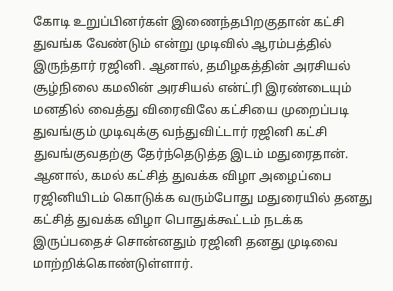கோடி உறுப்பினர்கள் இணைந்தபிறகுதான் கட்சி துவங்க வேண்டும் என்று முடிவில் ஆரம்பத்தில் இருந்தார் ரஜினி. ஆனால், தமிழகத்தின் அரசியல் சூழ்நிலை கமலின் அரசியல் என்ட்ரி இரண்டையும் மனதில் வைத்து விரைவிலே கட்சியை முறைப்படி துவங்கும் முடிவுக்கு வந்துவிட்டார் ரஜினி கட்சி துவங்குவதற்கு தேர்ந்தெடுத்த இடம் மதுரைதான். ஆனால், கமல் கட்சித் துவக்க விழா அழைப்பை ரஜினியிடம் கொடுக்க வரும்போது மதுரையில் தனது கட்சித் துவக்க விழா பொதுக்கூட்டம் நடக்க இருப்பதைச் சொன்னதும் ரஜினி தனது முடிவை மாற்றிக்கொண்டுள்ளார்.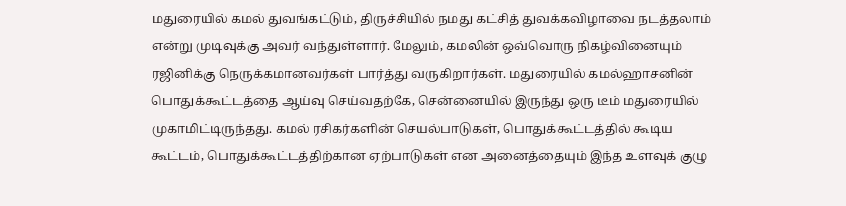மதுரையில் கமல் துவங்கட்டும், திருச்சியில் நமது கட்சித் துவக்கவிழாவை நடத்தலாம் என்று முடிவுக்கு அவர் வந்துள்ளார். மேலும், கமலின் ஒவ்வொரு நிகழ்வினையும் ரஜினிக்கு நெருக்கமானவர்கள் பார்த்து வருகிறார்கள். மதுரையில் கமல்ஹாசனின் பொதுக்கூட்டத்தை ஆய்வு செய்வதற்கே, சென்னையில் இருந்து ஒரு டீம் மதுரையில் முகாமிட்டிருந்தது. கமல் ரசிகர்களின் செயல்பாடுகள், பொதுக்கூட்டத்தில் கூடிய கூட்டம், பொதுக்கூட்டத்திற்கான ஏற்பாடுகள் என அனைத்தையும் இந்த உளவுக் குழு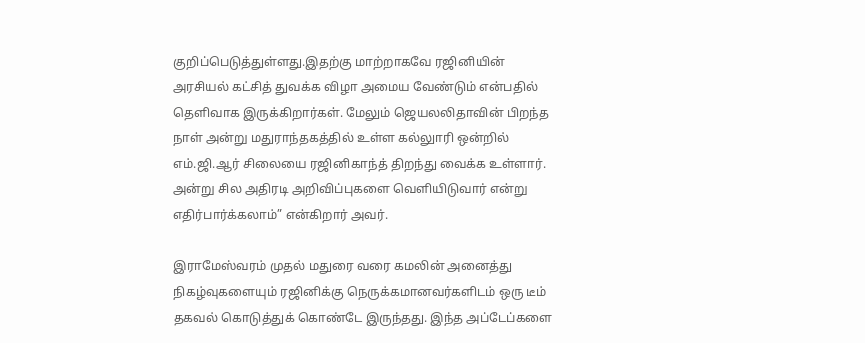குறிப்பெடுத்துள்ளது.இதற்கு மாற்றாகவே ரஜினியின் அரசியல் கட்சித் துவக்க விழா அமைய வேண்டும் என்பதில் தெளிவாக இருக்கிறார்கள். மேலும் ஜெயலலிதாவின் பிறந்த நாள் அன்று மதுராந்தகத்தில் உள்ள கல்லுாரி ஒன்றில் எம்.ஜி.ஆர் சிலையை ரஜினிகாந்த் திறந்து வைக்க உள்ளார். அன்று சில அதிரடி அறிவிப்புகளை வெளியிடுவார் என்று எதிர்பார்க்கலாம்” என்கிறார் அவர்.

இராமேஸ்வரம் முதல் மதுரை வரை கமலின் அனைத்து நிகழ்வுகளையும் ரஜினிக்கு நெருக்கமானவர்களிடம் ஒரு டீம் தகவல் கொடுத்துக் கொண்டே இருந்தது. இந்த அப்டேப்களை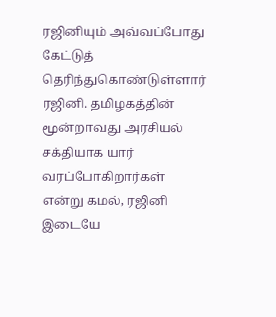ரஜினியும் அவ்வப்போது கேட்டுத் தெரிந்துகொண்டுள்ளார் ரஜினி. தமிழகத்தின் மூன்றாவது அரசியல் சக்தியாக யார் வரப்போகிறார்கள் என்று கமல், ரஜினி இடையே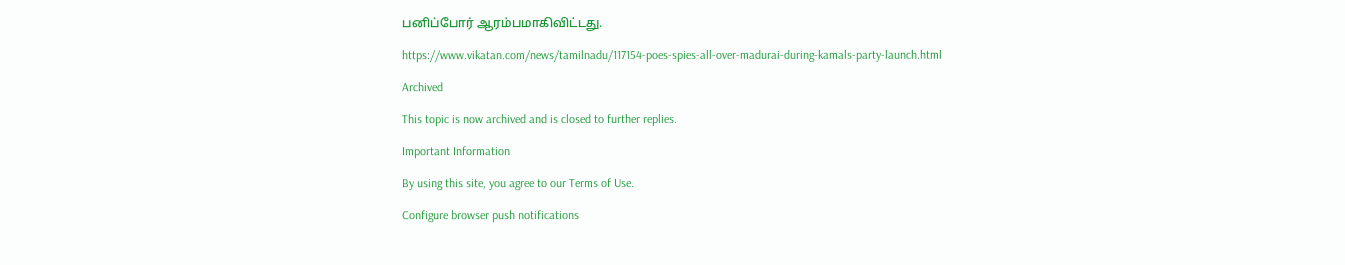பனிப்போர் ஆரம்பமாகிவிட்டது.

https://www.vikatan.com/news/tamilnadu/117154-poes-spies-all-over-madurai-during-kamals-party-launch.html

Archived

This topic is now archived and is closed to further replies.

Important Information

By using this site, you agree to our Terms of Use.

Configure browser push notifications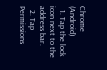Chrome (Android)
  1. Tap the lock icon next to the address bar.
  2. Tap Permissions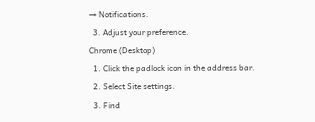→ Notifications.
  3. Adjust your preference.
Chrome (Desktop)
  1. Click the padlock icon in the address bar.
  2. Select Site settings.
  3. Find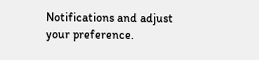Notifications and adjust your preference.